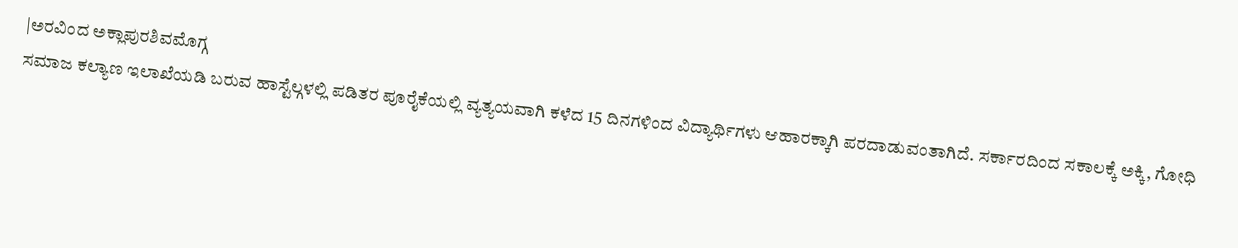|ಅರವಿಂದ ಅಕ್ಲಾಪುರಶಿವಮೊಗ್ಗ
ಸಮಾಜ ಕಲ್ಯಾಣ ಇಲಾಖೆಯಡಿ ಬರುವ ಹಾಸ್ಟೆಲ್ಗಳಲ್ಲಿ ಪಡಿತರ ಪೂರೈಕೆಯಲ್ಲಿ ವ್ಯತ್ಯಯವಾಗಿ ಕಳೆದ 15 ದಿನಗಳಿಂದ ವಿದ್ಯಾರ್ಥಿಗಳು ಆಹಾರಕ್ಕಾಗಿ ಪರದಾಡುವಂತಾಗಿದೆ. ಸರ್ಕಾರದಿಂದ ಸಕಾಲಕ್ಕೆ ಅಕ್ಕಿ, ಗೋಧಿ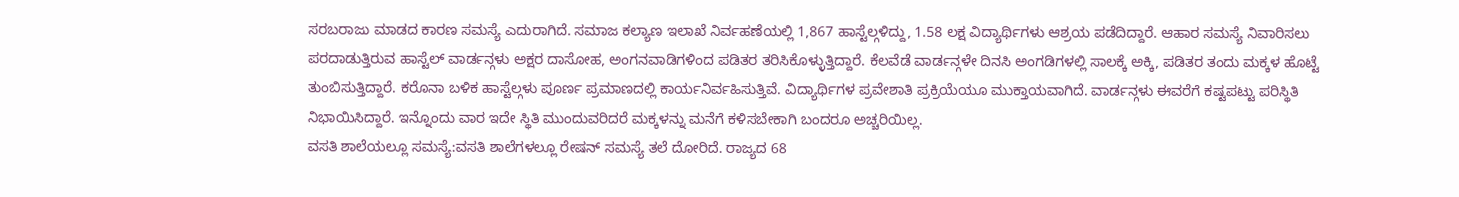ಸರಬರಾಜು ಮಾಡದ ಕಾರಣ ಸಮಸ್ಯೆ ಎದುರಾಗಿದೆ. ಸಮಾಜ ಕಲ್ಯಾಣ ಇಲಾಖೆ ನಿರ್ವಹಣೆಯಲ್ಲಿ 1,867 ಹಾಸ್ಟೆಲ್ಗಳಿದ್ದು, 1.58 ಲಕ್ಷ ವಿದ್ಯಾರ್ಥಿಗಳು ಆಶ್ರಯ ಪಡೆದಿದ್ದಾರೆ. ಆಹಾರ ಸಮಸ್ಯೆ ನಿವಾರಿಸಲು ಪರದಾಡುತ್ತಿರುವ ಹಾಸ್ಟೆಲ್ ವಾರ್ಡನ್ಗಳು ಅಕ್ಷರ ದಾಸೋಹ, ಅಂಗನವಾಡಿಗಳಿಂದ ಪಡಿತರ ತರಿಸಿಕೊಳ್ಳುತ್ತಿದ್ದಾರೆ. ಕೆಲವೆಡೆ ವಾರ್ಡನ್ಗಳೇ ದಿನಸಿ ಅಂಗಡಿಗಳಲ್ಲಿ ಸಾಲಕ್ಕೆ ಅಕ್ಕಿ, ಪಡಿತರ ತಂದು ಮಕ್ಕಳ ಹೊಟ್ಟೆ ತುಂಬಿಸುತ್ತಿದ್ದಾರೆ. ಕರೊನಾ ಬಳಿಕ ಹಾಸ್ಟೆಲ್ಗಳು ಪೂರ್ಣ ಪ್ರಮಾಣದಲ್ಲಿ ಕಾರ್ಯನಿರ್ವಹಿಸುತ್ತಿವೆ. ವಿದ್ಯಾರ್ಥಿಗಳ ಪ್ರವೇಶಾತಿ ಪ್ರಕ್ರಿಯೆಯೂ ಮುಕ್ತಾಯವಾಗಿದೆ. ವಾರ್ಡನ್ಗಳು ಈವರೆಗೆ ಕಷ್ಟಪಟ್ಟು ಪರಿಸ್ಥಿತಿ ನಿಭಾಯಿಸಿದ್ದಾರೆ. ಇನ್ನೊಂದು ವಾರ ಇದೇ ಸ್ಥಿತಿ ಮುಂದುವರಿದರೆ ಮಕ್ಕಳನ್ನು ಮನೆಗೆ ಕಳಿಸಬೇಕಾಗಿ ಬಂದರೂ ಅಚ್ಚರಿಯಿಲ್ಲ.
ವಸತಿ ಶಾಲೆಯಲ್ಲೂ ಸಮಸ್ಯೆ:ವಸತಿ ಶಾಲೆಗಳಲ್ಲೂ ರೇಷನ್ ಸಮಸ್ಯೆ ತಲೆ ದೋರಿದೆ. ರಾಜ್ಯದ 68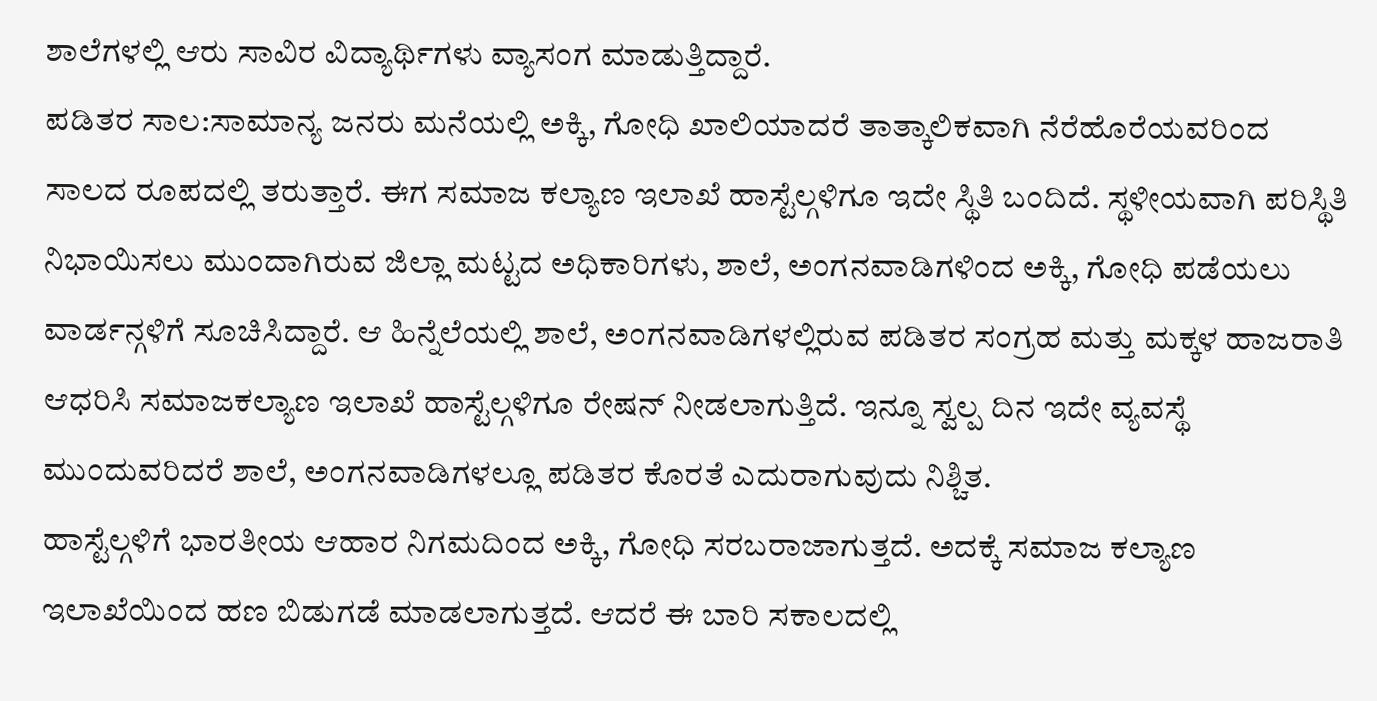ಶಾಲೆಗಳಲ್ಲಿ ಆರು ಸಾವಿರ ವಿದ್ಯಾರ್ಥಿಗಳು ವ್ಯಾಸಂಗ ಮಾಡುತ್ತಿದ್ದಾರೆ.
ಪಡಿತರ ಸಾಲ:ಸಾಮಾನ್ಯ ಜನರು ಮನೆಯಲ್ಲಿ ಅಕ್ಕಿ, ಗೋಧಿ ಖಾಲಿಯಾದರೆ ತಾತ್ಕಾಲಿಕವಾಗಿ ನೆರೆಹೊರೆಯವರಿಂದ ಸಾಲದ ರೂಪದಲ್ಲಿ ತರುತ್ತಾರೆ. ಈಗ ಸಮಾಜ ಕಲ್ಯಾಣ ಇಲಾಖೆ ಹಾಸ್ಟೆಲ್ಗಳಿಗೂ ಇದೇ ಸ್ಥಿತಿ ಬಂದಿದೆ. ಸ್ಥಳೀಯವಾಗಿ ಪರಿಸ್ಥಿತಿ ನಿಭಾಯಿಸಲು ಮುಂದಾಗಿರುವ ಜಿಲ್ಲಾ ಮಟ್ಟದ ಅಧಿಕಾರಿಗಳು, ಶಾಲೆ, ಅಂಗನವಾಡಿಗಳಿಂದ ಅಕ್ಕಿ, ಗೋಧಿ ಪಡೆಯಲು ವಾರ್ಡನ್ಗಳಿಗೆ ಸೂಚಿಸಿದ್ದಾರೆ. ಆ ಹಿನ್ನೆಲೆಯಲ್ಲಿ ಶಾಲೆ, ಅಂಗನವಾಡಿಗಳಲ್ಲಿರುವ ಪಡಿತರ ಸಂಗ್ರಹ ಮತ್ತು ಮಕ್ಕಳ ಹಾಜರಾತಿ ಆಧರಿಸಿ ಸಮಾಜಕಲ್ಯಾಣ ಇಲಾಖೆ ಹಾಸ್ಟೆಲ್ಗಳಿಗೂ ರೇಷನ್ ನೀಡಲಾಗುತ್ತಿದೆ. ಇನ್ನೂ ಸ್ವಲ್ಪ ದಿನ ಇದೇ ವ್ಯವಸ್ಥೆ ಮುಂದುವರಿದರೆ ಶಾಲೆ, ಅಂಗನವಾಡಿಗಳಲ್ಲೂ ಪಡಿತರ ಕೊರತೆ ಎದುರಾಗುವುದು ನಿಶ್ಚಿತ.
ಹಾಸ್ಟೆಲ್ಗಳಿಗೆ ಭಾರತೀಯ ಆಹಾರ ನಿಗಮದಿಂದ ಅಕ್ಕಿ, ಗೋಧಿ ಸರಬರಾಜಾಗುತ್ತದೆ. ಅದಕ್ಕೆ ಸಮಾಜ ಕಲ್ಯಾಣ ಇಲಾಖೆಯಿಂದ ಹಣ ಬಿಡುಗಡೆ ಮಾಡಲಾಗುತ್ತದೆ. ಆದರೆ ಈ ಬಾರಿ ಸಕಾಲದಲ್ಲಿ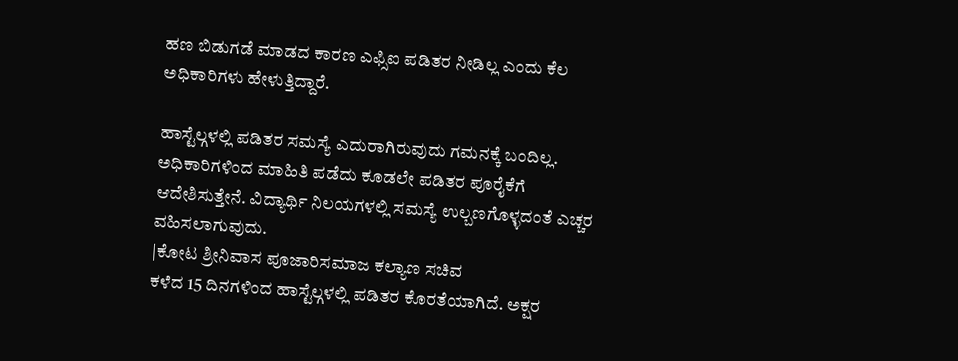ಹಣ ಬಿಡುಗಡೆ ಮಾಡದ ಕಾರಣ ಎಫ್ಸಿಐ ಪಡಿತರ ನೀಡಿಲ್ಲ ಎಂದು ಕೆಲ ಅಧಿಕಾರಿಗಳು ಹೇಳುತ್ತಿದ್ದಾರೆ.

ಹಾಸ್ಟೆಲ್ಗಳಲ್ಲಿ ಪಡಿತರ ಸಮಸ್ಯೆ ಎದುರಾಗಿರುವುದು ಗಮನಕ್ಕೆ ಬಂದಿಲ್ಲ. ಅಧಿಕಾರಿಗಳಿಂದ ಮಾಹಿತಿ ಪಡೆದು ಕೂಡಲೇ ಪಡಿತರ ಪೂರೈಕೆಗೆ ಆದೇಶಿಸುತ್ತೇನೆ. ವಿದ್ಯಾರ್ಥಿ ನಿಲಯಗಳಲ್ಲಿ ಸಮಸ್ಯೆ ಉಲ್ಬಣಗೊಳ್ಳದಂತೆ ಎಚ್ಚರ ವಹಿಸಲಾಗುವುದು.
|ಕೋಟ ಶ್ರೀನಿವಾಸ ಪೂಜಾರಿಸಮಾಜ ಕಲ್ಯಾಣ ಸಚಿವ
ಕಳೆದ 15 ದಿನಗಳಿಂದ ಹಾಸ್ಟೆಲ್ಗಳಲ್ಲಿ ಪಡಿತರ ಕೊರತೆಯಾಗಿದೆ. ಅಕ್ಷರ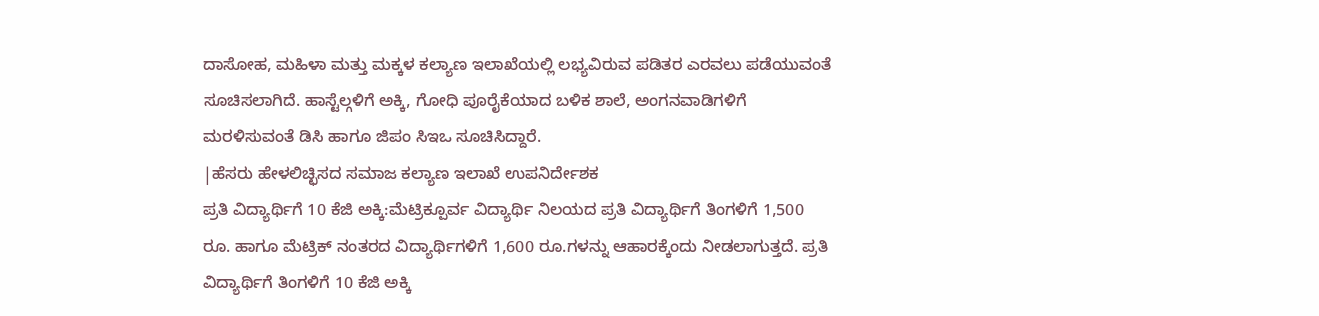ದಾಸೋಹ, ಮಹಿಳಾ ಮತ್ತು ಮಕ್ಕಳ ಕಲ್ಯಾಣ ಇಲಾಖೆಯಲ್ಲಿ ಲಭ್ಯವಿರುವ ಪಡಿತರ ಎರವಲು ಪಡೆಯುವಂತೆ ಸೂಚಿಸಲಾಗಿದೆ. ಹಾಸ್ಟೆಲ್ಗಳಿಗೆ ಅಕ್ಕಿ, ಗೋಧಿ ಪೂರೈಕೆಯಾದ ಬಳಿಕ ಶಾಲೆ, ಅಂಗನವಾಡಿಗಳಿಗೆ ಮರಳಿಸುವಂತೆ ಡಿಸಿ ಹಾಗೂ ಜಿಪಂ ಸಿಇಒ ಸೂಚಿಸಿದ್ದಾರೆ.
|ಹೆಸರು ಹೇಳಲಿಚ್ಛಿಸದ ಸಮಾಜ ಕಲ್ಯಾಣ ಇಲಾಖೆ ಉಪನಿರ್ದೇಶಕ
ಪ್ರತಿ ವಿದ್ಯಾರ್ಥಿಗೆ 10 ಕೆಜಿ ಅಕ್ಕಿ:ಮೆಟ್ರಿಕ್ಪೂರ್ವ ವಿದ್ಯಾರ್ಥಿ ನಿಲಯದ ಪ್ರತಿ ವಿದ್ಯಾರ್ಥಿಗೆ ತಿಂಗಳಿಗೆ 1,500 ರೂ. ಹಾಗೂ ಮೆಟ್ರಿಕ್ ನಂತರದ ವಿದ್ಯಾರ್ಥಿಗಳಿಗೆ 1,600 ರೂ.ಗಳನ್ನು ಆಹಾರಕ್ಕೆಂದು ನೀಡಲಾಗುತ್ತದೆ. ಪ್ರತಿ ವಿದ್ಯಾರ್ಥಿಗೆ ತಿಂಗಳಿಗೆ 10 ಕೆಜಿ ಅಕ್ಕಿ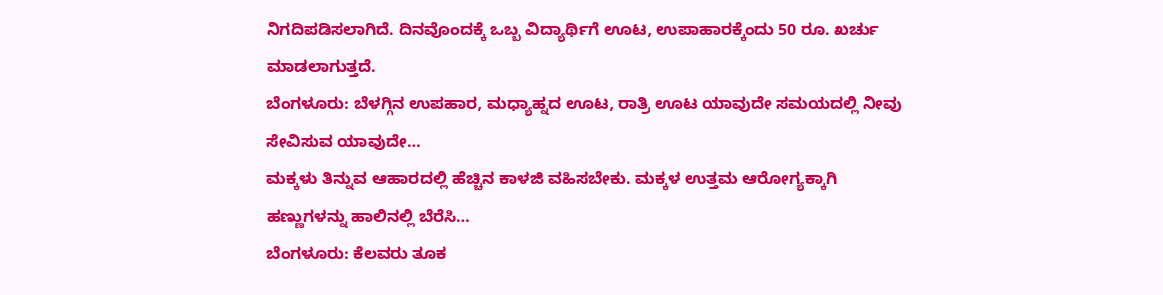ನಿಗದಿಪಡಿಸಲಾಗಿದೆ. ದಿನವೊಂದಕ್ಕೆ ಒಬ್ಬ ವಿದ್ಯಾರ್ಥಿಗೆ ಊಟ, ಉಪಾಹಾರಕ್ಕೆಂದು 50 ರೂ. ಖರ್ಚು ಮಾಡಲಾಗುತ್ತದೆ.
ಬೆಂಗಳೂರು: ಬೆಳಗ್ಗಿನ ಉಪಹಾರ, ಮಧ್ಯಾಹ್ನದ ಊಟ, ರಾತ್ರಿ ಊಟ ಯಾವುದೇ ಸಮಯದಲ್ಲಿ ನೀವು ಸೇವಿಸುವ ಯಾವುದೇ…
ಮಕ್ಕಳು ತಿನ್ನುವ ಆಹಾರದಲ್ಲಿ ಹೆಚ್ಚಿನ ಕಾಳಜಿ ವಹಿಸಬೇಕು. ಮಕ್ಕಳ ಉತ್ತಮ ಆರೋಗ್ಯಕ್ಕಾಗಿ ಹಣ್ಣುಗಳನ್ನು ಹಾಲಿನಲ್ಲಿ ಬೆರೆಸಿ…
ಬೆಂಗಳೂರು: ಕೆಲವರು ತೂಕ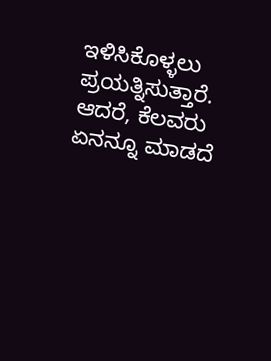ಇಳಿಸಿಕೊಳ್ಳಲು ಪ್ರಯತ್ನಿಸುತ್ತಾರೆ. ಆದರೆ, ಕೆಲವರು ಏನನ್ನೂ ಮಾಡದೆ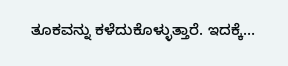ತೂಕವನ್ನು ಕಳೆದುಕೊಳ್ಳುತ್ತಾರೆ. ಇದಕ್ಕೆ…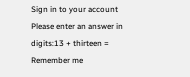Sign in to your account
Please enter an answer in digits:13 + thirteen =
Remember me